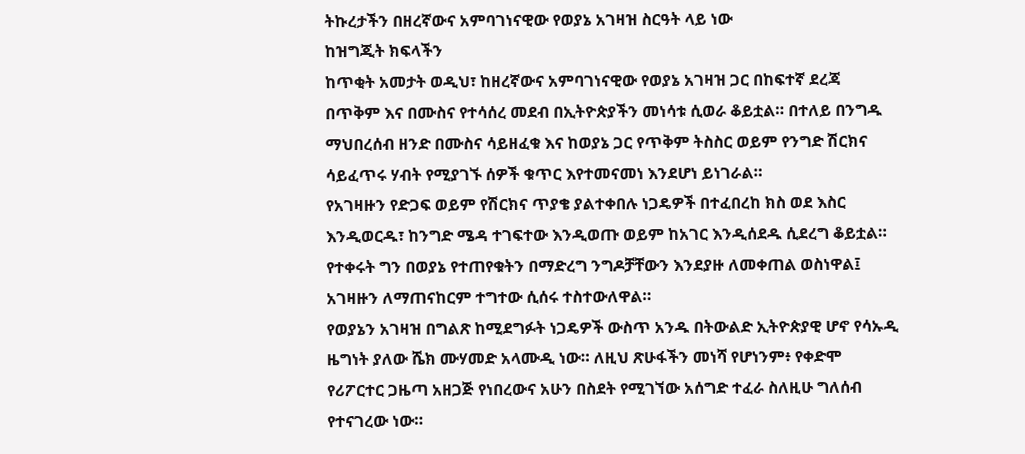ትኩረታችን በዘረኛውና አምባገነናዊው የወያኔ አገዛዝ ስርዓት ላይ ነው
ከዝግጂት ክፍላችን
ከጥቂት አመታት ወዲህ፣ ከዘረኛውና አምባገነናዊው የወያኔ አገዛዝ ጋር በከፍተኛ ደረጃ በጥቅም እና በሙስና የተሳሰረ መደብ በኢትዮጵያችን መነሳቱ ሲወራ ቆይቷል። በተለይ በንግዱ ማህበረሰብ ዘንድ በሙስና ሳይዘፈቁ እና ከወያኔ ጋር የጥቅም ትስስር ወይም የንግድ ሽርክና ሳይፈጥሩ ሃብት የሚያገኙ ሰዎች ቁጥር እየተመናመነ እንደሆነ ይነገራል።
የአገዛዙን የድጋፍ ወይም የሽርክና ጥያቄ ያልተቀበሉ ነጋዴዎች በተፈበረከ ክስ ወደ እስር እንዲወርዱ፣ ከንግድ ሜዳ ተገፍተው እንዲወጡ ወይም ከአገር እንዲሰደዱ ሲደረግ ቆይቷል። የተቀሩት ግን በወያኔ የተጠየቁትን በማድረግ ንግዶቻቸውን እንደያዙ ለመቀጠል ወስነዋል፤ አገዛዙን ለማጠናከርም ተግተው ሲሰሩ ተስተውለዋል።
የወያኔን አገዛዝ በግልጽ ከሚደግፉት ነጋዴዎች ውስጥ አንዱ በትውልድ ኢትዮጵያዊ ሆኖ የሳኡዲ ዜግነት ያለው ሼክ ሙሃመድ አላሙዲ ነው። ለዚህ ጽሁፋችን መነሻ የሆነንም፥ የቀድሞ የሪፖርተር ጋዜጣ አዘጋጅ የነበረውና አሁን በስደት የሚገኘው አሰግድ ተፈራ ስለዚሁ ግለሰብ የተናገረው ነው።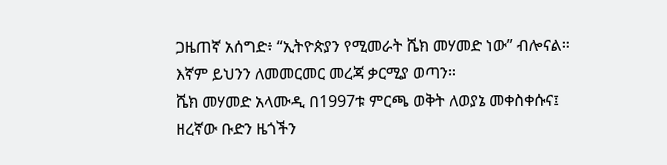ጋዜጠኛ አሰግድ፥ “ኢትዮጵያን የሚመራት ሼክ መሃመድ ነው” ብሎናል። እኛም ይህንን ለመመርመር መረጃ ቃርሚያ ወጣን።
ሼክ መሃመድ አላሙዲ በ1997ቱ ምርጫ ወቅት ለወያኔ መቀስቀሱና፤ ዘረኛው ቡድን ዜጎችን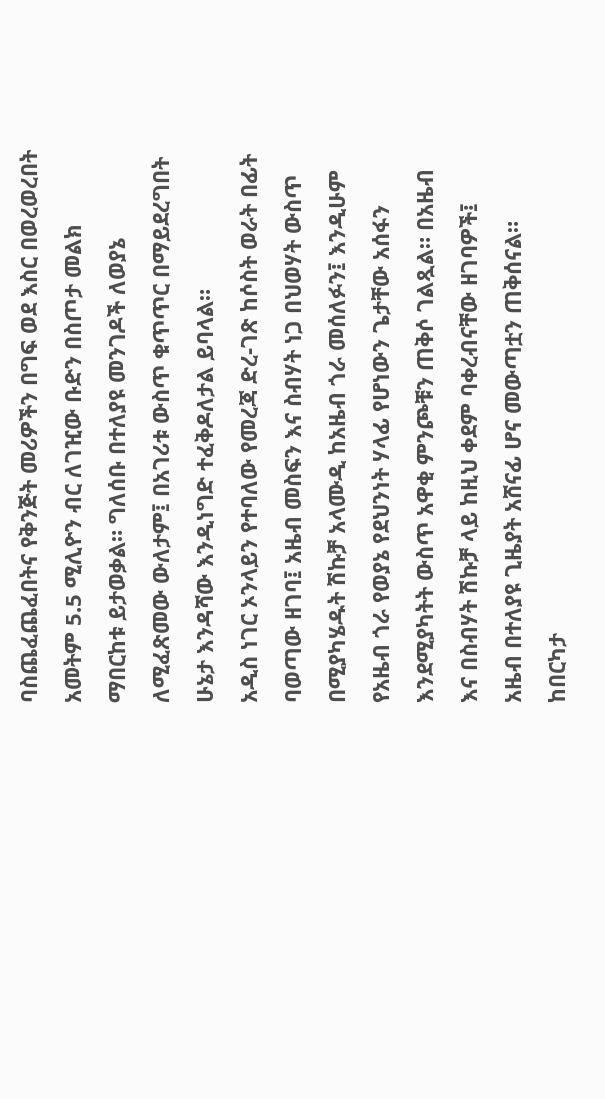ባስጨፈጨፈበትና የቅንጅት መሪዎችን በግፍ ወደ እስር በወረወረበት አመትም 5.5 ሚሊዮን ብር ለገዢው ቡድን በስጦታ መልክ ማበርከቱ ይታወቃል። ግለሰቡ በተለያዩ መንገዶች ለወያኔ ለሚፈጽመው ውለታም፤ በአገሪቱ ውስጥ ቁጥጥር በማይደረግበት ሁኔታ እንዳሻው እንዲነግድ ተፈቅዶለታል ይባላል።
አዲስ ነገር ኦንላይን የተባለው የመረጃ ድረ-ገጽ ከሶስት ወራት በፊት ባወጣው ዘገባ፤ አዜብ መስፍን እና ስብሃት ነጋ በህወሃት ውስጥ በሚያካሄዱት ሽኩቻ አላሙዲ ከአዜብ ጎራ መሰለፉን፤ እንዲሁም የአዜብ ጎራ የወያኔ የደህንነት ሃላፊ የሆነውን ጌታቸው አሰፋን እንደሚያካትት ውስጥ አዋቂ ምንጮቹን ጠቅሶ ገልጿል። በአዜብ እና በስብሃት ሽኩቻ ላይ ከዚህ ቀደም ባቀረብናቸው ዘገባዎች፤ አዜብ በተለያዩ ጊዜያት አሸናፊ ሆና መውጣቷን ጠቅሰናል።
ከበርካታ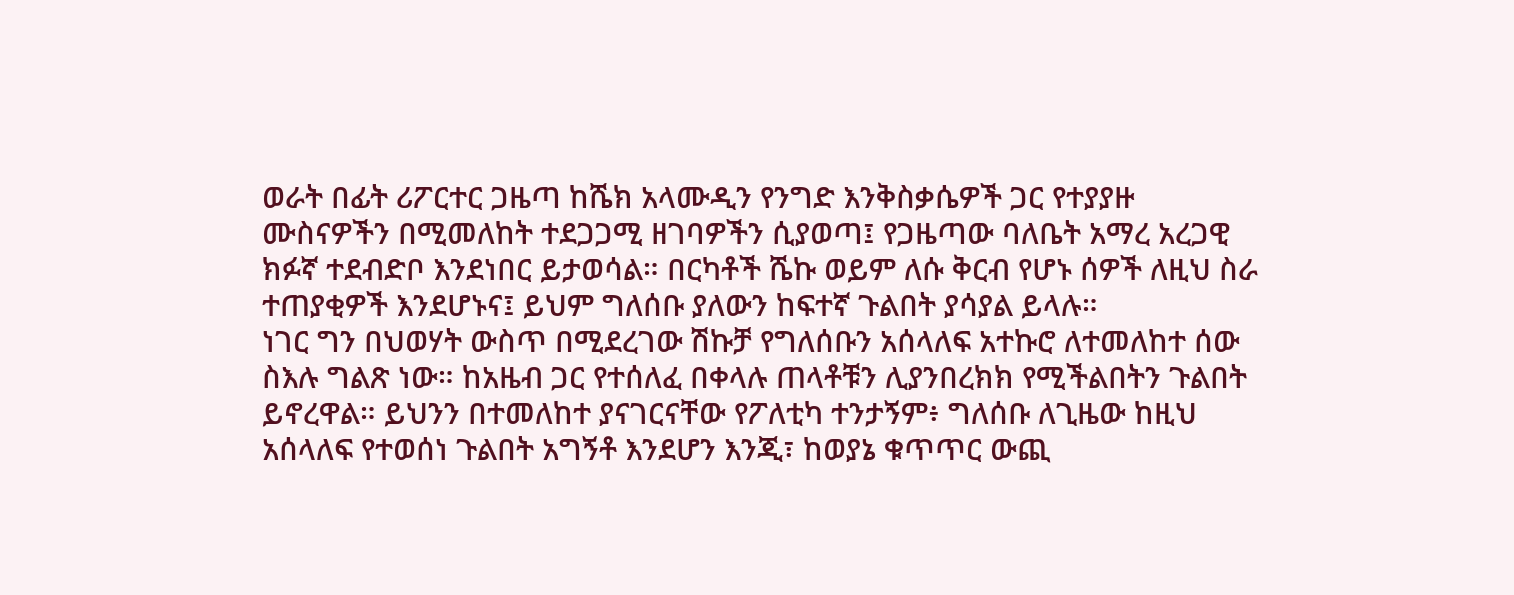ወራት በፊት ሪፖርተር ጋዜጣ ከሼክ አላሙዲን የንግድ እንቅስቃሴዎች ጋር የተያያዙ ሙስናዎችን በሚመለከት ተደጋጋሚ ዘገባዎችን ሲያወጣ፤ የጋዜጣው ባለቤት አማረ አረጋዊ ክፉኛ ተደብድቦ እንደነበር ይታወሳል። በርካቶች ሼኩ ወይም ለሱ ቅርብ የሆኑ ሰዎች ለዚህ ስራ ተጠያቂዎች እንደሆኑና፤ ይህም ግለሰቡ ያለውን ከፍተኛ ጉልበት ያሳያል ይላሉ።
ነገር ግን በህወሃት ውስጥ በሚደረገው ሽኩቻ የግለሰቡን አሰላለፍ አተኩሮ ለተመለከተ ሰው ስእሉ ግልጽ ነው። ከአዜብ ጋር የተሰለፈ በቀላሉ ጠላቶቹን ሊያንበረክክ የሚችልበትን ጉልበት ይኖረዋል። ይህንን በተመለከተ ያናገርናቸው የፖለቲካ ተንታኝም፥ ግለሰቡ ለጊዜው ከዚህ አሰላለፍ የተወሰነ ጉልበት አግኝቶ እንደሆን እንጂ፣ ከወያኔ ቁጥጥር ውጪ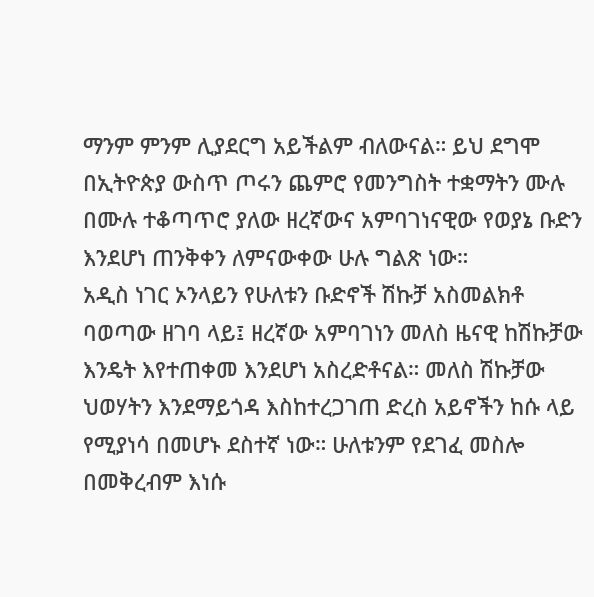ማንም ምንም ሊያደርግ አይችልም ብለውናል። ይህ ደግሞ በኢትዮጵያ ውስጥ ጦሩን ጨምሮ የመንግስት ተቋማትን ሙሉ በሙሉ ተቆጣጥሮ ያለው ዘረኛውና አምባገነናዊው የወያኔ ቡድን እንደሆነ ጠንቅቀን ለምናውቀው ሁሉ ግልጽ ነው።
አዲስ ነገር ኦንላይን የሁለቱን ቡድኖች ሽኩቻ አስመልክቶ ባወጣው ዘገባ ላይ፤ ዘረኛው አምባገነን መለስ ዜናዊ ከሽኩቻው እንዴት እየተጠቀመ እንደሆነ አስረድቶናል። መለስ ሽኩቻው ህወሃትን እንደማይጎዳ እስከተረጋገጠ ድረስ አይኖችን ከሱ ላይ የሚያነሳ በመሆኑ ደስተኛ ነው። ሁለቱንም የደገፈ መስሎ በመቅረብም እነሱ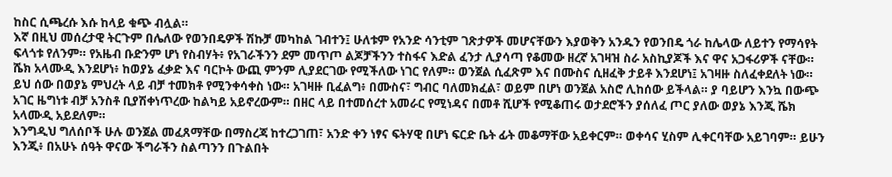ከስር ሲጫረሱ እሱ ከላይ ቁጭ ብሏል።
እኛ በዚህ መሰረታዊ ትርጉም በሌለው የወንበዴዎች ሽኩቻ መካከል ገብተን፤ ሁለቱም የአንድ ሳንቲም ገጽታዎች መሆናቸውን እያወቅን አንዱን የወንበዴ ጎራ ከሌላው ለይተን የማሳየት ፍላጎቱ የለንም። የአዜብ ቡድንም ሆነ የስብሃት፥ የአገራችንን ደም መጥጦ ልጆቻችንን ተስፋና እድል ፈንታ ሊያሳጣ የቆመው ዘረኛ አገዛዝ ስራ አስኪያጆች እና ዋና አጋፋሪዎች ናቸው።
ሼክ አላሙዲ እንደሆነ፥ ከወያኔ ፈቃድ እና ባርኮት ውጪ ምንም ሊያደርገው የሚችለው ነገር የለም። ወንጀል ሲፈጽም እና በሙስና ሲዘፈቅ ታይቶ እንደሆነ፤ አገዛዙ ስለፈቀደለት ነው። ይህ ሰው በወያኔ ምህረት ላይ ብቻ ተመክቶ የሚንቀሳቀስ ነው። አገዛዙ ቢፈልግ፥ በሙስና፣ ግብር ባለመክፈል፣ ወይም በሆነ ወንጀል አስሮ ሊከሰው ይችላል። ያ ባይሆን እንኳ በውጭ አገር ዜግነቱ ብቻ አንስቶ ቢያሽቀነጥረው ከልካይ አይኖረውም። በዘር ላይ በተመሰረተ አመራር የሚነዳና በመቶ ሺሆች የሚቆጠሩ ወታደሮችን ያሰለፈ ጦር ያለው ወያኔ እንጂ ሼክ አላሙዲ አይደለም።
እንግዲህ ግለሰቦች ሁሉ ወንጀል መፈጸማቸው በማስረጃ ከተረጋገጠ፣ አንድ ቀን ነፃና ፍትሃዊ በሆነ ፍርድ ቤት ፊት መቆማቸው አይቀርም። ወቀሳና ሂስም ሊቀርባቸው አይገባም። ይሁን እንጂ፥ በአሁኑ ሰዓት ዋናው ችግራችን ስልጣንን በጉልበት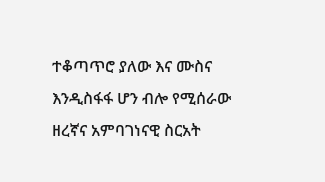ተቆጣጥሮ ያለው እና ሙስና እንዲስፋፋ ሆን ብሎ የሚሰራው ዘረኛና አምባገነናዊ ስርአት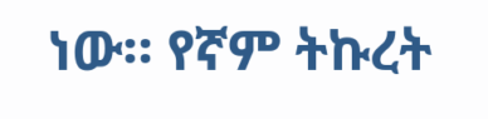ነው። የኛም ትኩረት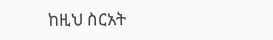ከዚህ ስርአት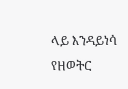ላይ እንዳይነሳ የዘወትር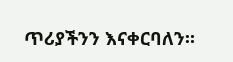ጥሪያችንን እናቀርባለን።